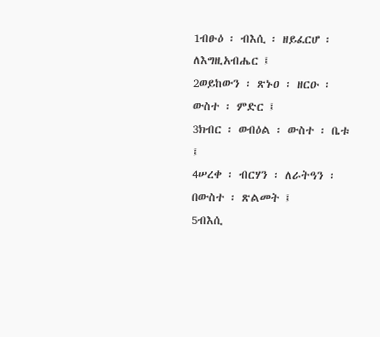1ብፁዕ ፡ ብእሲ ፡ ዘይፈርሆ ፡ ለእግዚአብሔር ፤
2ወይከውን ፡ ጽኑዐ ፡ ዘርዑ ፡ ውስተ ፡ ምድር ፤
3ክብር ፡ ወብዕል ፡ ውስተ ፡ ቤቱ ፤
4ሠረቀ ፡ ብርሃን ፡ ለራትዓን ፡ በውስተ ፡ ጽልመት ፤
5ብእሲ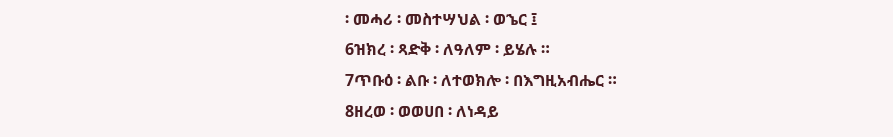፡ መሓሪ ፡ መስተሣህል ፡ ወኄር ፤
6ዝክረ ፡ ጻድቅ ፡ ለዓለም ፡ ይሄሉ ።
7ጥቡዕ ፡ ልቡ ፡ ለተወክሎ ፡ በእግዚአብሔር ።
8ዘረወ ፡ ወወሀበ ፡ ለነዳይ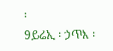፡
9ይሬኢ ፡ ኃጥእ ፡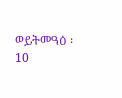ወይትመዓዕ ፡
10